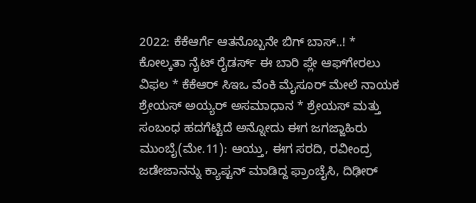2022: ಕೆಕೆಆರ್ಗೆ ಆತನೊಬ್ಬನೇ ಬಿಗ್ ಬಾಸ್..! * ಕೋಲ್ಕತಾ ನೈಟ್ ರೈಡರ್ಸ್ ಈ ಬಾರಿ ಪ್ಲೇ ಆಫ್‌ಗೇರಲು ವಿಫಲ * ಕೆಕೆಆರ್ ಸಿಇಒ ವೆಂಕಿ ಮೈಸೂರ್ ಮೇಲೆ ನಾಯಕ ಶ್ರೇಯಸ್ ಅಯ್ಯರ್ ಅಸಮಾಧಾನ * ಶ್ರೇಯಸ್ ಮತ್ತು ಸಂಬಂಧ ಹದಗೆಟ್ಟಿದೆ ಅನ್ನೋದು ಈಗ ಜಗಜ್ಜಾಹಿರು ಮುಂಬೈ(ಮೇ.11): ಆಯ್ತು, ಈಗ ಸರದಿ, ರವೀಂದ್ರ ಜಡೇಜಾನನ್ನು ಕ್ಯಾಪ್ಟನ್ ಮಾಡಿದ್ದ ಫ್ರಾಂಚೈಸಿ, ದಿಢೀರ್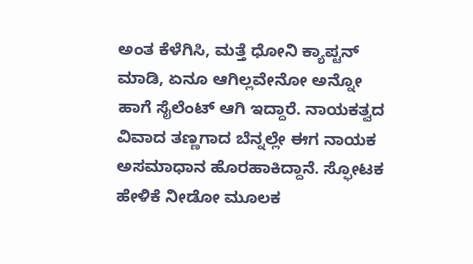ಅಂತ ಕೆಳೆಗಿಸಿ, ಮತ್ತೆ ಧೋನಿ ಕ್ಯಾಪ್ಟನ್ ಮಾಡಿ, ಏನೂ ಆಗಿಲ್ಲವೇನೋ ಅನ್ನೋ ಹಾಗೆ ಸೈಲೆಂಟ್ ಆಗಿ ಇದ್ದಾರೆ. ನಾಯಕತ್ವದ ವಿವಾದ ತಣ್ಣಗಾದ ಬೆನ್ನಲ್ಲೇ ಈಗ ನಾಯಕ ಅಸಮಾಧಾನ ಹೊರಹಾಕಿದ್ದಾನೆ. ಸ್ಫೋಟಕ ಹೇಳಿಕೆ ನೀಡೋ ಮೂಲಕ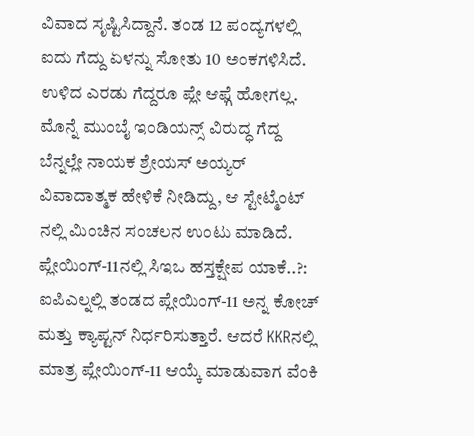ವಿವಾದ ಸೃಷ್ಟಿಸಿದ್ದಾನೆ. ತಂಡ 12 ಪಂದ್ಯಗಳಲ್ಲಿ ಐದು ಗೆದ್ದು ಏಳನ್ನು ಸೋತು 10 ಅಂಕಗಳಿಸಿದೆ. ಉಳಿದ ಎರಡು ಗೆದ್ದರೂ ಪ್ಲೇ ಆಫ್ಗೆ ಹೋಗಲ್ಲ. ಮೊನ್ನೆ ಮುಂಬೈ ಇಂಡಿಯನ್ಸ್ ವಿರುದ್ಧ ಗೆದ್ದ ಬೆನ್ನಲ್ಲೇ ನಾಯಕ ಶ್ರೇಯಸ್ ಅಯ್ಯರ್ ವಿವಾದಾತ್ಮಕ ಹೇಳಿಕೆ ನೀಡಿದ್ದು, ಆ ಸ್ಟೇಟ್ಮೆಂಟ್ ನಲ್ಲಿ ಮಿಂಚಿನ ಸಂಚಲನ ಉಂಟು ಮಾಡಿದೆ. ಪ್ಲೇಯಿಂಗ್-11ನಲ್ಲಿ ಸಿಇಒ ಹಸ್ತಕ್ಷೇಪ ಯಾಕೆ..?: ಐಪಿಎಲ್ನಲ್ಲಿ ತಂಡದ ಪ್ಲೇಯಿಂಗ್-11 ಅನ್ನ ಕೋಚ್ ಮತ್ತು ಕ್ಯಾಪ್ಟನ್ ನಿರ್ಧರಿಸುತ್ತಾರೆ. ಆದರೆ KKRನಲ್ಲಿ ಮಾತ್ರ ಪ್ಲೇಯಿಂಗ್-11 ಆಯ್ಕೆ ಮಾಡುವಾಗ ವೆಂಕಿ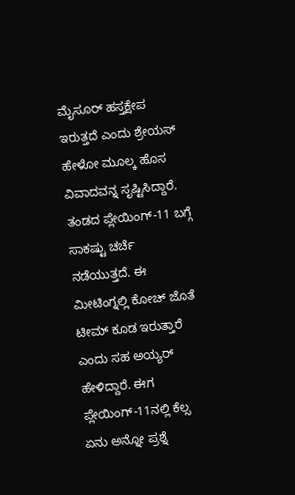ಮೈಸೂರ್ ಹಸ್ತಕ್ಷೇಪ ಇರುತ್ತದೆ ಎಂದು ಶ್ರೇಯಸ್ ಹೇಳೋ ಮೂಲ್ಕ ಹೊಸ ವಿವಾದವನ್ನ ಸೃಷ್ಟಿಸಿದ್ದಾರೆ. ತಂಡದ ಪ್ಲೇಯಿಂಗ್-11 ಬಗ್ಗೆ ಸಾಕಷ್ಟು ಚರ್ಚೆ ನಡೆಯುತ್ತದೆ. ಈ ಮೀಟಿಂಗ್ನಲ್ಲಿ ಕೋಚ್ ಜೊತೆ ಟೀಮ್ ಕೂಡ ಇರುತ್ತಾರೆ ಎಂದು ಸಹ ಅಯ್ಯರ್ ಹೇಳಿದ್ದಾರೆ. ಈಗ ಪ್ಲೇಯಿಂಗ್-11ನಲ್ಲಿ ಕೆಲ್ಸ ಏನು ಅನ್ನೋ ಪ್ರಶ್ನೆ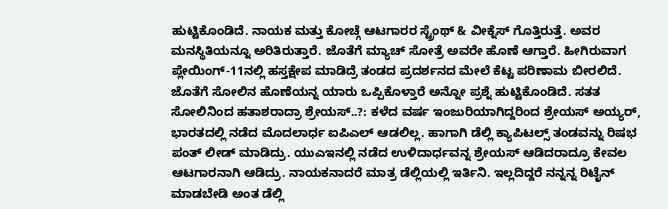ಹುಟ್ಟಿಕೊಂಡಿದೆ. ನಾಯಕ ಮತ್ತು ಕೋಚ್ಗೆ ಆಟಗಾರರ ಸ್ಟ್ರೆಂಥ್ & ವೀಕ್ನೆಸ್ ಗೊತ್ತಿರುತ್ತೆ. ಅವರ ಮನಸ್ಥಿತಿಯನ್ನೂ ಅರಿತಿರುತ್ತಾರೆ. ಜೊತೆಗೆ ಮ್ಯಾಚ್ ಸೋತ್ರೆ ಅವರೇ ಹೊಣೆ ಆಗ್ತಾರೆ. ಹೀಗಿರುವಾಗ ಪ್ಲೇಯಿಂಗ್-11ನಲ್ಲಿ ಹಸ್ತಕ್ಷೇಪ ಮಾಡಿದ್ರೆ ತಂಡದ ಪ್ರದರ್ಶನದ ಮೇಲೆ ಕೆಟ್ಟ ಪರಿಣಾಮ ಬೀರಲಿದೆ. ಜೊತೆಗೆ ಸೋಲಿನ ಹೊಣೆಯನ್ನ ಯಾರು ಒಪ್ಪಿಕೊಳ್ತಾರೆ ಅನ್ನೋ ಪ್ರಶ್ನೆ ಹುಟ್ಟಿಕೊಂಡಿದೆ. ಸತತ ಸೋಲಿನಿಂದ ಹತಾಶರಾದ್ರಾ ಶ್ರೇಯಸ್..?: ಕಳೆದ ವರ್ಷ ಇಂಜುರಿಯಾಗಿದ್ದರಿಂದ ಶ್ರೇಯಸ್ ಅಯ್ಯರ್, ಭಾರತದಲ್ಲಿ ನಡೆದ ಮೊದಲಾರ್ಧ ಐಪಿಎಲ್ ಆಡಲಿಲ್ಲ. ಹಾಗಾಗಿ ಡೆಲ್ಲಿ ಕ್ಯಾಪಿಟಲ್ಸ್ ತಂಡವನ್ನು ರಿಷಭ ಪಂತ್ ಲೀಡ್ ಮಾಡಿದ್ರು. ಯುಎಇನಲ್ಲಿ ನಡೆದ ಉಳಿದಾರ್ಧವನ್ನ ಶ್ರೇಯಸ್ ಆಡಿದರಾದ್ರೂ ಕೇವಲ ಆಟಗಾರನಾಗಿ ಆಡಿದ್ರು. ನಾಯಕನಾದರೆ ಮಾತ್ರ ಡೆಲ್ಲಿಯಲ್ಲಿ ಇರ್ತಿನಿ. ಇಲ್ಲದಿದ್ದರೆ ನನ್ನನ್ನ ರಿಟೈನ್ ಮಾಡಬೇಡಿ ಅಂತ ಡೆಲ್ಲಿ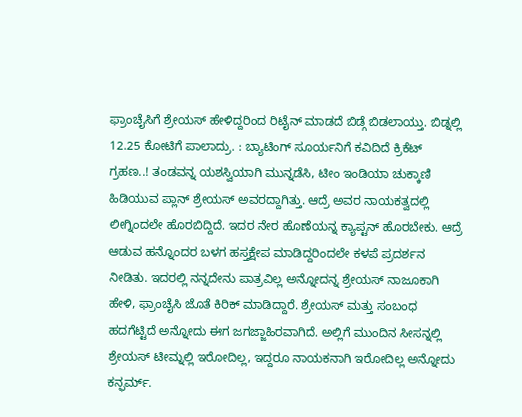ಫ್ರಾಂಚೈಸಿಗೆ ಶ್ರೇಯಸ್ ಹೇಳಿದ್ದರಿಂದ ರಿಟೈನ್ ಮಾಡದೆ ಬಿಡ್ಗೆ ಬಿಡಲಾಯ್ತು. ಬಿಡ್ನಲ್ಲಿ 12.25 ಕೋಟಿಗೆ ಪಾಲಾದ್ರು. : ಬ್ಯಾಟಿಂಗ್ ಸೂರ್ಯನಿಗೆ ಕವಿದಿದೆ ಕ್ರಿಕೆಟ್ ಗ್ರಹಣ..! ತಂಡವನ್ನ ಯಶಸ್ವಿಯಾಗಿ ಮುನ್ನಡೆಸಿ, ಟೀಂ ಇಂಡಿಯಾ ಚುಕ್ಕಾಣಿ ಹಿಡಿಯುವ ಪ್ಲಾನ್ ಶ್ರೇಯಸ್ ಅವರದ್ದಾಗಿತ್ತು. ಆದ್ರೆ ಅವರ ನಾಯಕತ್ವದಲ್ಲಿ ಲೀಗ್ನಿಂದಲೇ ಹೊರಬಿದ್ದಿದೆ. ಇದರ ನೇರ ಹೊಣೆಯನ್ನ ಕ್ಯಾಪ್ಟನ್ ಹೊರಬೇಕು. ಆದ್ರೆ ಆಡುವ ಹನ್ನೊಂದರ ಬಳಗ ಹಸ್ತಕ್ಷೇಪ ಮಾಡಿದ್ದರಿಂದಲೇ ಕಳಪೆ ಪ್ರದರ್ಶನ ನೀಡಿತು. ಇದರಲ್ಲಿ ನನ್ನದೇನು ಪಾತ್ರವಿಲ್ಲ ಅನ್ನೋದನ್ನ ಶ್ರೇಯಸ್ ನಾಜೂಕಾಗಿ ಹೇಳಿ, ಫ್ರಾಂಚೈಸಿ ಜೊತೆ ಕಿರಿಕ್ ಮಾಡಿದ್ದಾರೆ. ಶ್ರೇಯಸ್ ಮತ್ತು ಸಂಬಂಧ ಹದಗೆಟ್ಟಿದೆ ಅನ್ನೋದು ಈಗ ಜಗಜ್ಜಾಹಿರವಾಗಿದೆ. ಅಲ್ಲಿಗೆ ಮುಂದಿನ ಸೀಸನ್ನಲ್ಲಿ ಶ್ರೇಯಸ್ ಟೀಮ್ನಲ್ಲಿ ಇರೋದಿಲ್ಲ, ಇದ್ದರೂ ನಾಯಕನಾಗಿ ಇರೋದಿಲ್ಲ ಅನ್ನೋದು ಕನ್ಫರ್ಮ್.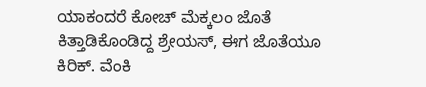ಯಾಕಂದರೆ ಕೋಚ್ ಮೆಕ್ಕಲಂ ಜೊತೆ ಕಿತ್ತಾಡಿಕೊಂಡಿದ್ದ ಶ್ರೇಯಸ್, ಈಗ ಜೊತೆಯೂ ಕಿರಿಕ್. ವೆಂಕಿ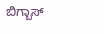ಬಿಗ್ಬಾಸ್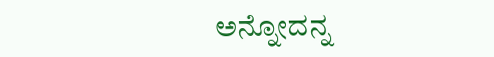ಅನ್ನೋದನ್ನ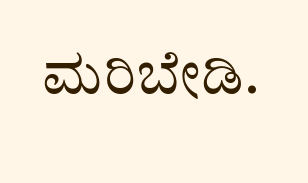ಮರಿಬೇಡಿ.